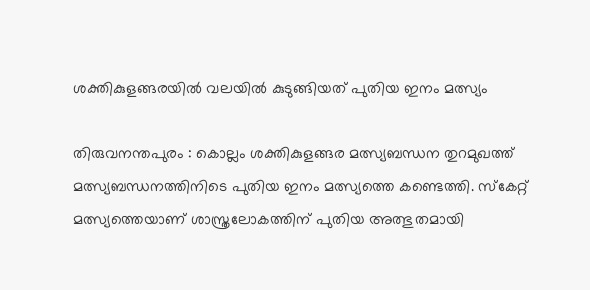ശക്തികുളങ്ങരയിൽ വലയിൽ കുടുങ്ങിയത് പുതിയ ഇനം മത്സ്യം

തിരുവനന്തപുരം : കൊല്ലം ശക്തികുളങ്ങര മത്സ്യബന്ധന തുറമുഖത്ത് മത്സ്യബന്ധനത്തിനിടെ പുതിയ ഇനം മത്സ്യത്തെ കണ്ടെത്തി. സ്കേറ്റ് മത്സ്യത്തെയാണ് ശാസ്ത്രലോകത്തിന് പുതിയ അത്ഭുതമായി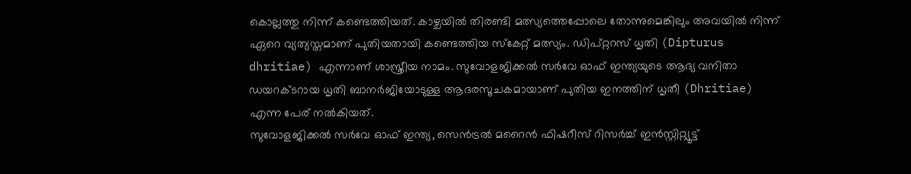കൊല്ലത്തു നിന്ന് കണ്ടെത്തിയത്. കാഴ്ചയിൽ തിരണ്ടി മത്സ്യത്തെപ്പോലെ തോന്നുമെങ്കിലും അവയിൽ നിന്ന് ഏറെ വ്യത്യസ്തമാണ് പുതിയതായി കണ്ടെത്തിയ സ്കേറ്റ് മത്സ്യം. ഡിപ്റ്ററസ് ധൃതി (Dipturus dhritiae) എന്നാണ് ശാസ്ത്രീയ നാമം. സുവോളജിക്കൽ സർവേ ഓഫ് ഇന്ത്യയുടെ ആദ്യ വനിതാ ഡയറക്ടറായ ധൃതി ബാനർജിയോടുള്ള ആദരസൂചകമായാണ് പുതിയ ഇനത്തിന് ധൃതീ (Dhritiae) എന്ന പേര് നൽകിയത്.
സുവോളജിക്കൽ സർവേ ഓഫ് ഇന്ത്യ, സെൻട്രൽ മറൈൻ ഫിഷറീസ് റിസർച്ച് ഇൻസ്റ്റിറ്റ്യൂട്ട്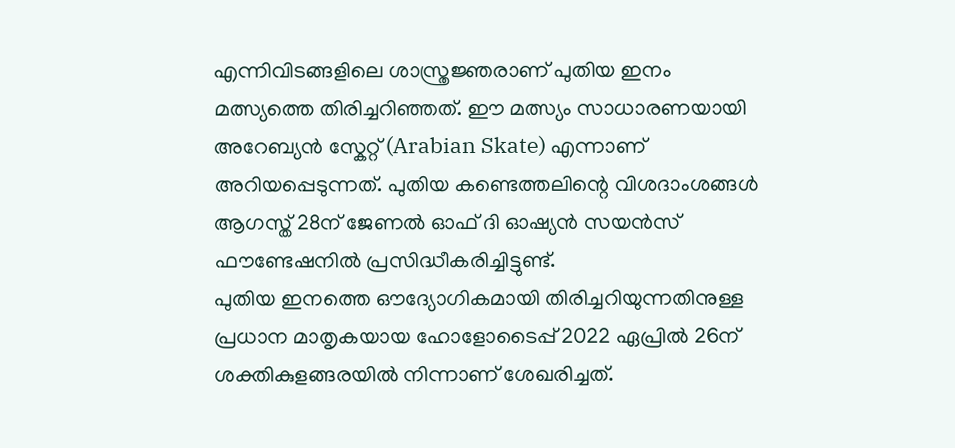എന്നിവിടങ്ങളിലെ ശാസ്ത്രജ്ഞരാണ് പുതിയ ഇനം മത്സ്യത്തെ തിരിച്ചറിഞ്ഞത്. ഈ മത്സ്യം സാധാരണയായി അറേബ്യൻ സ്കേറ്റ് (Arabian Skate) എന്നാണ് അറിയപ്പെടുന്നത്. പുതിയ കണ്ടെത്തലിന്റെ വിശദാംശങ്ങൾ ആഗസ്ത് 28ന് ജേണൽ ഓഫ് ദി ഓഷ്യൻ സയൻസ് ഫൗണ്ടേഷനിൽ പ്രസിദ്ധീകരിച്ചിട്ടുണ്ട്.
പുതിയ ഇനത്തെ ഔദ്യോഗികമായി തിരിച്ചറിയുന്നതിനുള്ള പ്രധാന മാതൃകയായ ഹോളോടൈപ്പ് 2022 ഏപ്രിൽ 26ന് ശക്തികുളങ്ങരയിൽ നിന്നാണ് ശേഖരിച്ചത്.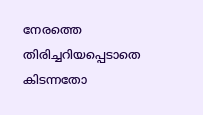നേരത്തെ തിരിച്ചറിയപ്പെടാതെ കിടന്നതോ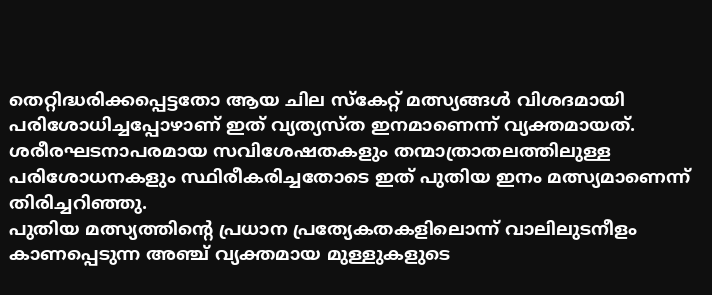തെറ്റിദ്ധരിക്കപ്പെട്ടതോ ആയ ചില സ്കേറ്റ് മത്സ്യങ്ങൾ വിശദമായി പരിശോധിച്ചപ്പോഴാണ് ഇത് വ്യത്യസ്ത ഇനമാണെന്ന് വ്യക്തമായത്. ശരീരഘടനാപരമായ സവിശേഷതകളും തന്മാത്രാതലത്തിലുള്ള പരിശോധനകളും സ്ഥിരീകരിച്ചതോടെ ഇത് പുതിയ ഇനം മത്സ്യമാണെന്ന് തിരിച്ചറിഞ്ഞു.
പുതിയ മത്സ്യത്തിന്റെ പ്രധാന പ്രത്യേകതകളിലൊന്ന് വാലിലുടനീളം കാണപ്പെടുന്ന അഞ്ച് വ്യക്തമായ മുള്ളുകളുടെ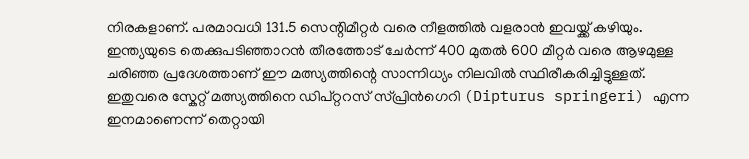നിരകളാണ്. പരമാവധി 131.5 സെന്റിമീറ്റർ വരെ നീളത്തിൽ വളരാൻ ഇവയ്ക്ക് കഴിയും. ഇന്ത്യയുടെ തെക്കുപടിഞ്ഞാറൻ തീരത്തോട് ചേർന്ന് 400 മുതൽ 600 മീറ്റർ വരെ ആഴമുള്ള ചരിഞ്ഞ പ്രദേശത്താണ് ഈ മത്സ്യത്തിന്റെ സാന്നിധ്യം നിലവിൽ സ്ഥിരീകരിച്ചിട്ടുള്ളത്.
ഇതുവരെ സ്കേറ്റ് മത്സ്യത്തിനെ ഡിപ്റ്ററസ് സ്പ്രിൻഗെറി (Dipturus springeri) എന്ന ഇനമാണെന്ന് തെറ്റായി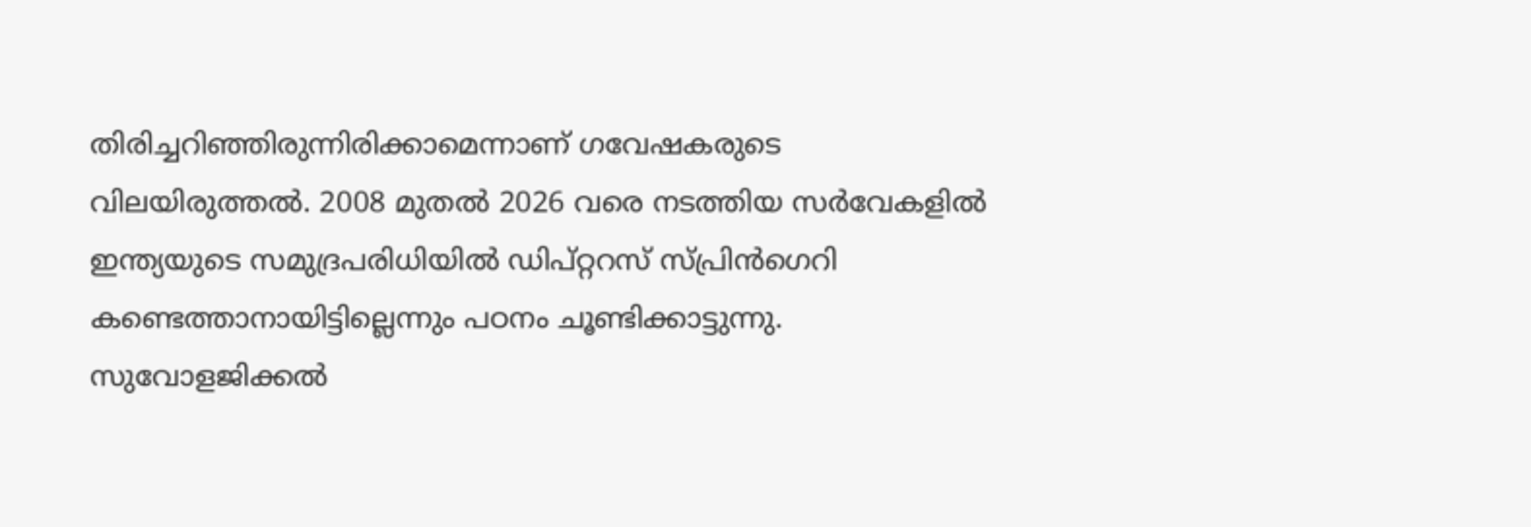തിരിച്ചറിഞ്ഞിരുന്നിരിക്കാമെന്നാണ് ഗവേഷകരുടെ വിലയിരുത്തൽ. 2008 മുതൽ 2026 വരെ നടത്തിയ സർവേകളിൽ ഇന്ത്യയുടെ സമുദ്രപരിധിയിൽ ഡിപ്റ്ററസ് സ്പ്രിൻഗെറി കണ്ടെത്താനായിട്ടില്ലെന്നും പഠനം ചൂണ്ടിക്കാട്ടുന്നു.
സുവോളജിക്കൽ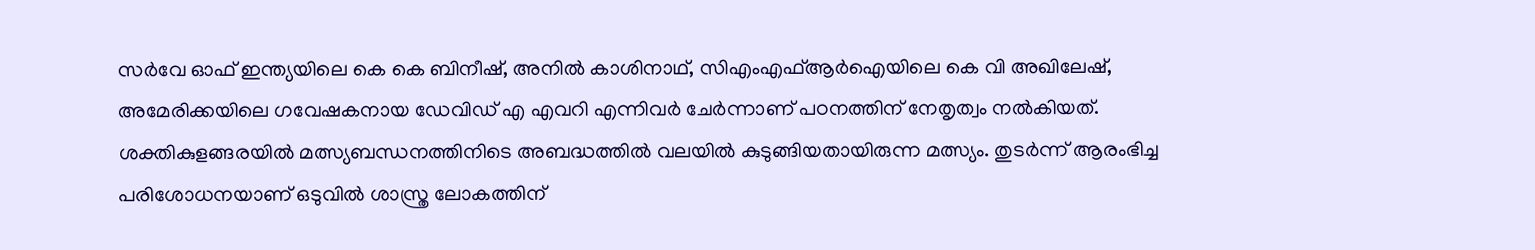സർവേ ഓഫ് ഇന്ത്യയിലെ കെ കെ ബിനീഷ്, അനിൽ കാശിനാഥ്, സിഎംഎഫ്ആർഐയിലെ കെ വി അഖിലേഷ്, അമേരിക്കയിലെ ഗവേഷകനായ ഡേവിഡ് എ എവറി എന്നിവർ ചേർന്നാണ് പഠനത്തിന് നേതൃത്വം നൽകിയത്.
ശക്തികുളങ്ങരയിൽ മത്സ്യബന്ധനത്തിനിടെ അബദ്ധത്തിൽ വലയിൽ കുടുങ്ങിയതായിരുന്ന മത്സ്യം. തുടർന്ന് ആരംഭിച്ച പരിശോധനയാണ് ഒടുവിൽ ശാസ്ത്ര ലോകത്തിന്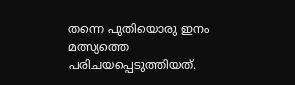തന്നെ പുതിയൊരു ഇനം മത്സ്യത്തെ പരിചയപ്പെടുത്തിയത്.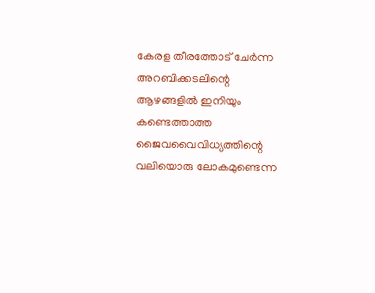കേരള തീരത്തോട് ചേർന്ന അറബിക്കടലിന്റെ ആഴങ്ങളിൽ ഇനിയും കണ്ടെത്താത്ത ജൈവവൈവിധ്യത്തിന്റെ വലിയൊരു ലോകമുണ്ടെന്ന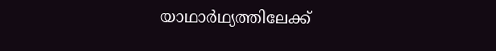യാഥാർഥ്യത്തിലേക്ക്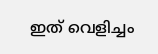ഇത് വെളിച്ചം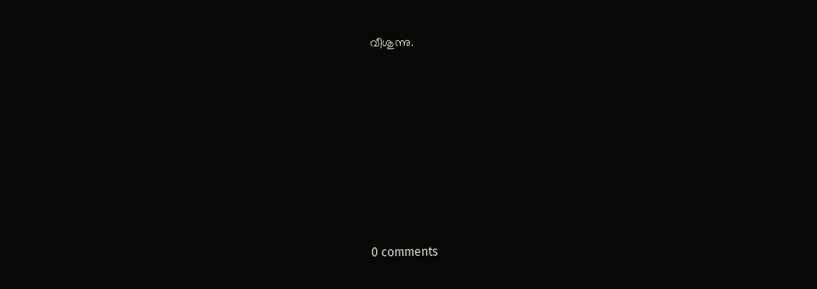വീശുന്നു.









0 comments